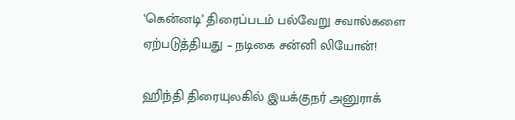‘கென்னடி’ திரைப்படம் பல்வேறு சவால்களை ஏற்படுத்தியது – நடிகை சன்னி லியோன்!

ஹிந்தி திரையுலகில் இயக்குநர் அனுராக்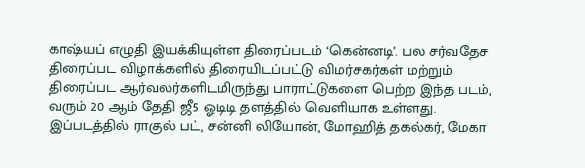காஷ்யப் எழுதி இயக்கியுள்ள திரைப்படம் ‘கென்னடி’. பல சர்வதேச திரைப்பட விழாக்களில் திரையிடப்பட்டு விமர்சகர்கள் மற்றும் திரைப்பட ஆர்வலர்களிடமிருந்து பாராட்டுகளை பெற்ற இந்த படம், வரும் 20 ஆம் தேதி ஜீ5 ஓடிடி தளத்தில் வெளியாக உள்ளது. இப்படத்தில் ராகுல் பட், சன்னி லியோன், மோஹித் தகல்கர், மேகா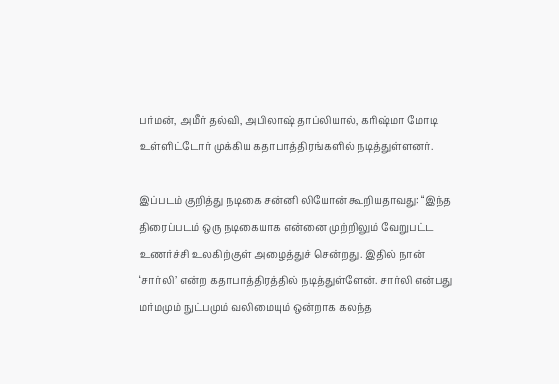பர்மன், அமீர் தல்வி, அபிலாஷ் தாப்லியால், கரிஷ்மா மோடி உள்ளிட்டோர் முக்கிய கதாபாத்திரங்களில் நடித்துள்ளனர்.

இப்படம் குறித்து நடிகை சன்னி லியோன் கூறியதாவது: “இந்த திரைப்படம் ஒரு நடிகையாக என்னை முற்றிலும் வேறுபட்ட உணர்ச்சி உலகிற்குள் அழைத்துச் சென்றது. இதில் நான் ‘சார்லி’ என்ற கதாபாத்திரத்தில் நடித்துள்ளேன். சார்லி என்பது மர்மமும் நுட்பமும் வலிமையும் ஒன்றாக கலந்த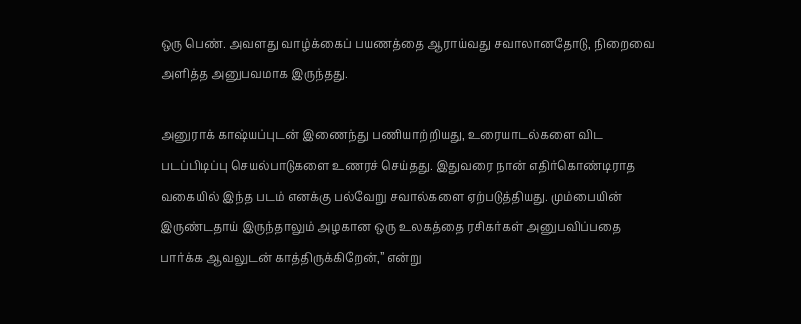ஒரு பெண். அவளது வாழ்க்கைப் பயணத்தை ஆராய்வது சவாலானதோடு, நிறைவை அளித்த அனுபவமாக இருந்தது.

அனுராக் காஷ்யப்புடன் இணைந்து பணியாற்றியது, உரையாடல்களை விட படப்பிடிப்பு செயல்பாடுகளை உணரச் செய்தது. இதுவரை நான் எதிர்கொண்டிராத வகையில் இந்த படம் எனக்கு பல்வேறு சவால்களை ஏற்படுத்தியது. மும்பையின் இருண்டதாய் இருந்தாலும் அழகான ஒரு உலகத்தை ரசிகர்கள் அனுபவிப்பதை பார்க்க ஆவலுடன் காத்திருக்கிறேன்,” என்று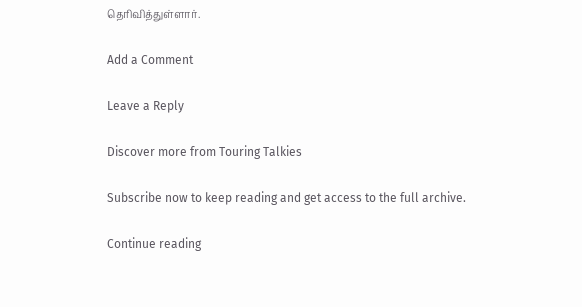தெரிவித்துள்ளார்.

Add a Comment

Leave a Reply

Discover more from Touring Talkies

Subscribe now to keep reading and get access to the full archive.

Continue reading